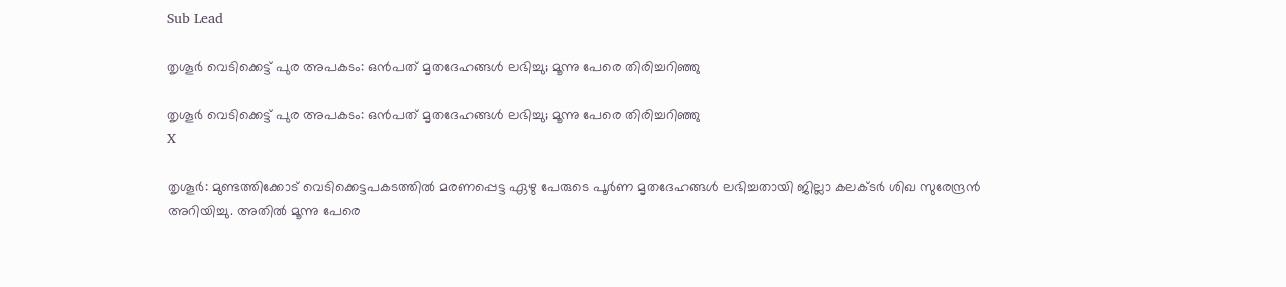Sub Lead

തൃശൂര്‍ വെടിക്കെട്ട് പുര അപകടം: ഒന്‍പത് മൃതദേഹങ്ങള്‍ ലഭിച്ചു; മൂന്നു പേരെ തിരിച്ചറിഞ്ഞു

തൃശൂര്‍ വെടിക്കെട്ട് പുര അപകടം: ഒന്‍പത് മൃതദേഹങ്ങള്‍ ലഭിച്ചു; മൂന്നു പേരെ തിരിച്ചറിഞ്ഞു
X

തൃശൂര്‍: മുണ്ടത്തിക്കോട് വെടിക്കെട്ടപകടത്തില്‍ മരണപ്പെട്ട ഏഴു പേരുടെ പൂര്‍ണ മൃതദേഹങ്ങള്‍ ലഭിച്ചതായി ജില്ലാ കലക്ടര്‍ ശിഖ സുരേന്ദ്രന്‍ അറിയിച്ചു. അതില്‍ മൂന്നു പേരെ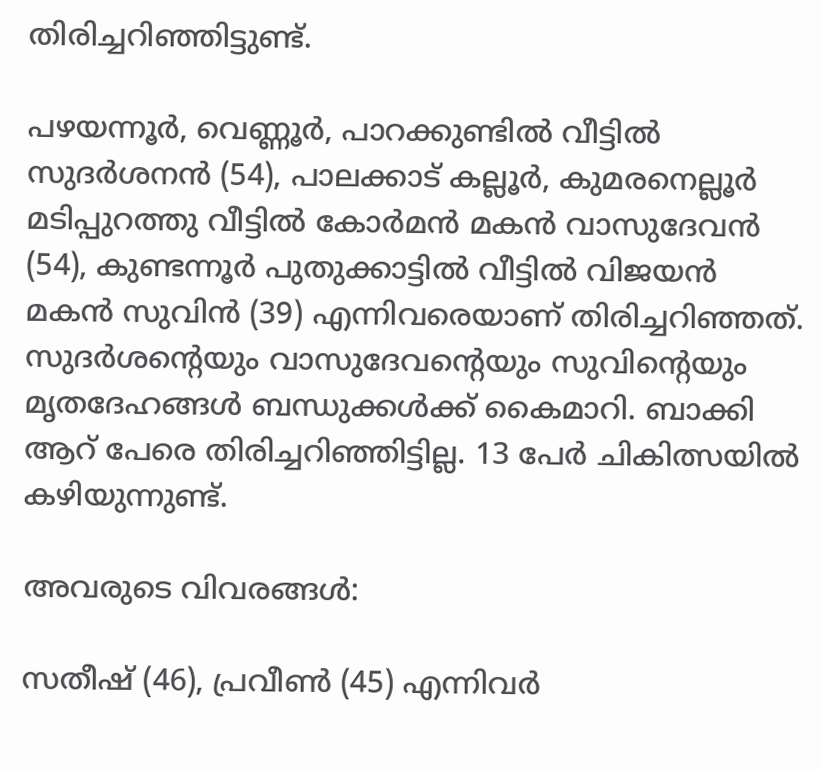തിരിച്ചറിഞ്ഞിട്ടുണ്ട്.

പഴയന്നൂര്‍, വെണ്ണൂര്‍, പാറക്കുണ്ടില്‍ വീട്ടില്‍ സുദര്‍ശനന്‍ (54), പാലക്കാട് കല്ലൂര്‍, കുമരനെല്ലൂര്‍ മടിപ്പുറത്തു വീട്ടില്‍ കോര്‍മന്‍ മകന്‍ വാസുദേവന്‍ (54), കുണ്ടന്നൂര്‍ പുതുക്കാട്ടില്‍ വീട്ടില്‍ വിജയന്‍ മകന്‍ സുവിന്‍ (39) എന്നിവരെയാണ് തിരിച്ചറിഞ്ഞത്. സുദര്‍ശന്റെയും വാസുദേവന്റെയും സുവിന്റെയും മൃതദേഹങ്ങള്‍ ബന്ധുക്കള്‍ക്ക് കൈമാറി. ബാക്കി ആറ് പേരെ തിരിച്ചറിഞ്ഞിട്ടില്ല. 13 പേര്‍ ചികിത്സയില്‍ കഴിയുന്നുണ്ട്.

അവരുടെ വിവരങ്ങള്‍:

സതീഷ് (46), പ്രവീണ്‍ (45) എന്നിവര്‍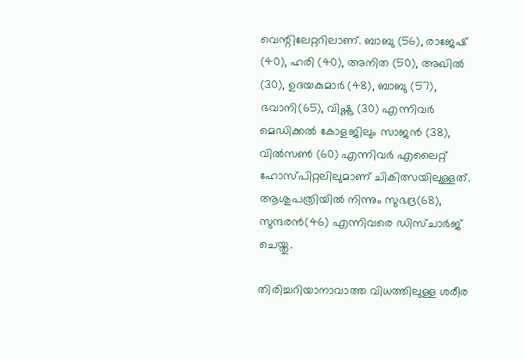വെന്റിലേറ്ററിലാണ്. ബാബു (56), രാജേഷ് (40), ഹരി (40), അനിത (50), അഖില്‍ (30), ഉദയകുമാര്‍ (48), ബാബു (57), ഭവാനി(65), വിഷ്ണു (30) എന്നിവര്‍ മെഡിക്കല്‍ കോളജിലും സാജന്‍ (38), വില്‍സണ്‍ (60) എന്നിവര്‍ എലൈറ്റ് ഹോസ്പിറ്റലിലുമാണ് ചികിത്സയിലുള്ളത്. ആശുപത്രിയില്‍ നിന്നും സുഭദ്ര(68), സുന്ദരന്‍(46) എന്നിവരെ ഡിസ്ചാര്‍ജ് ചെയ്തു.

തിരിച്ചറിയാനാവാത്ത വിധത്തിലുള്ള ശരീര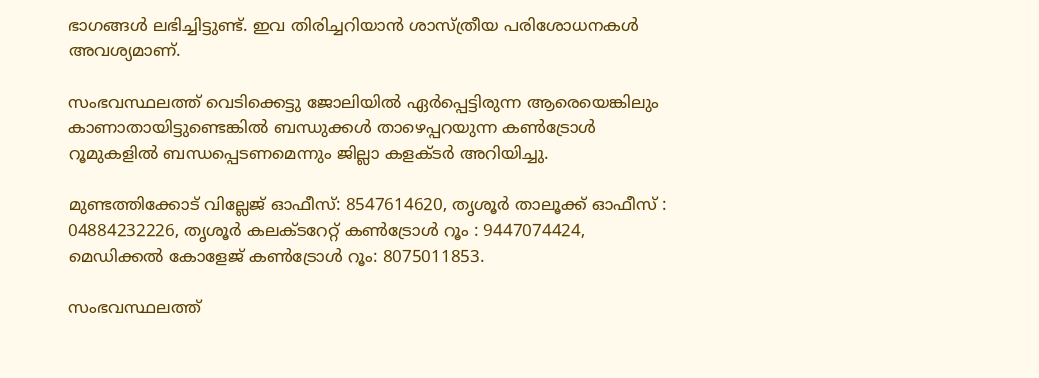ഭാഗങ്ങള്‍ ലഭിച്ചിട്ടുണ്ട്. ഇവ തിരിച്ചറിയാന്‍ ശാസ്ത്രീയ പരിശോധനകള്‍ അവശ്യമാണ്.

സംഭവസ്ഥലത്ത് വെടിക്കെട്ടു ജോലിയില്‍ ഏര്‍പ്പെട്ടിരുന്ന ആരെയെങ്കിലും കാണാതായിട്ടുണ്ടെങ്കില്‍ ബന്ധുക്കള്‍ താഴെപ്പറയുന്ന കണ്‍ട്രോള്‍ റൂമുകളില്‍ ബന്ധപ്പെടണമെന്നും ജില്ലാ കളക്ടര്‍ അറിയിച്ചു.

മുണ്ടത്തിക്കോട് വില്ലേജ് ഓഫീസ്: 8547614620, തൃശൂര്‍ താലൂക്ക് ഓഫീസ് : 04884232226, തൃശൂര്‍ കലക്ടറേറ്റ് കണ്‍ട്രോള്‍ റൂം : 9447074424, മെഡിക്കല്‍ കോളേജ് കണ്‍ട്രോള്‍ റൂം: 8075011853.

സംഭവസ്ഥലത്ത്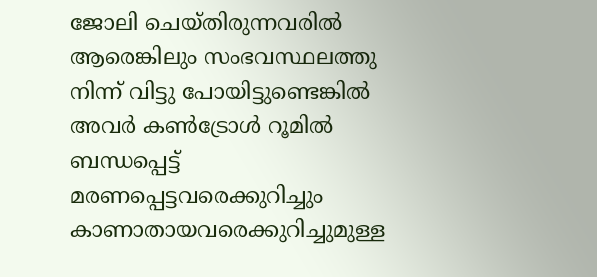ജോലി ചെയ്തിരുന്നവരില്‍ ആരെങ്കിലും സംഭവസ്ഥലത്തു നിന്ന് വിട്ടു പോയിട്ടുണ്ടെങ്കില്‍ അവര്‍ കണ്‍ട്രോള്‍ റൂമില്‍ ബന്ധപ്പെട്ട് മരണപ്പെട്ടവരെക്കുറിച്ചും കാണാതായവരെക്കുറിച്ചുമുള്ള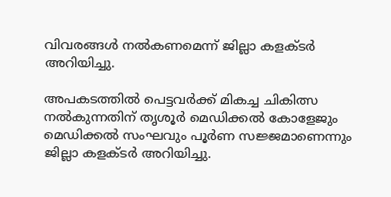വിവരങ്ങള്‍ നല്‍കണമെന്ന് ജില്ലാ കളക്ടര്‍ അറിയിച്ചു.

അപകടത്തില്‍ പെട്ടവര്‍ക്ക് മികച്ച ചികിത്സ നല്‍കുന്നതിന് തൃശൂര്‍ മെഡിക്കല്‍ കോളേജും മെഡിക്കല്‍ സംഘവും പൂര്‍ണ സജ്ജമാണെന്നും ജില്ലാ കളക്ടര്‍ അറിയിച്ചു.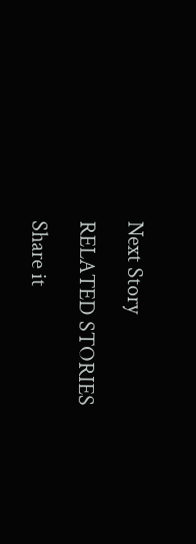Next Story

RELATED STORIES

Share it